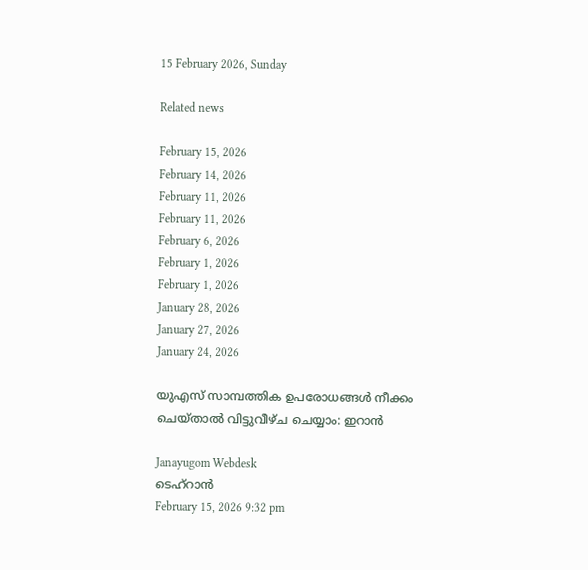15 February 2026, Sunday

Related news

February 15, 2026
February 14, 2026
February 11, 2026
February 11, 2026
February 6, 2026
February 1, 2026
February 1, 2026
January 28, 2026
January 27, 2026
January 24, 2026

യുഎസ് സാമ്പത്തിക ഉപരോധങ്ങൾ നീക്കം ചെയ്താല്‍ വിട്ടുവീഴ്ച ചെയ്യാം: ഇറാന്‍

Janayugom Webdesk
ടെഹ്റാന്‍
February 15, 2026 9:32 pm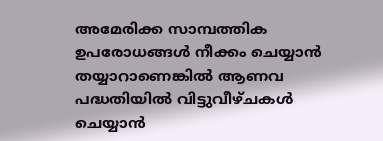അമേരിക്ക സാമ്പത്തിക ഉപരോധങ്ങൾ നീക്കം ചെയ്യാൻ തയ്യാറാണെങ്കിൽ ആണവ പദ്ധതിയിൽ വിട്ടുവീഴ്ചകൾ ചെയ്യാൻ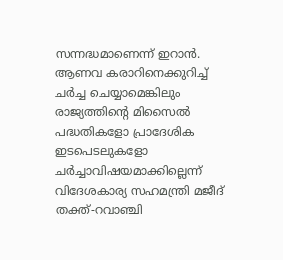സന്നദ്ധമാണെന്ന് ഇറാന്‍. ആണവ കരാറിനെക്കുറിച്ച് ചർച്ച ചെയ്യാമെങ്കിലും രാജ്യത്തിന്റെ മിസൈൽ പദ്ധതികളോ പ്രാദേശിക ഇടപെടലുകളോ ചർച്ചാവിഷയമാക്കില്ലെന്ന് വിദേശകാര്യ സഹമന്ത്രി മജീദ് തക്ത്-റവാഞ്ചി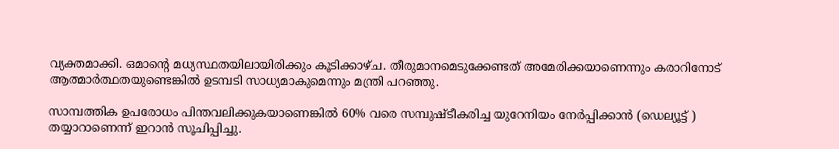വ്യക്തമാക്കി. ഒമാന്റെ മധ്യസ്ഥതയിലായിരിക്കും കൂടിക്കാഴ്ച. തീരുമാനമെടുക്കേണ്ടത് അമേരിക്കയാണെന്നും കരാറിനോട് ആത്മാർത്ഥതയുണ്ടെങ്കിൽ ഉടമ്പടി സാധ്യമാകുമെന്നും മന്ത്രി പറഞ്ഞു.

സാമ്പത്തിക ഉപരോധം പിന്തവലിക്കുകയാണെങ്കില്‍ 60% വരെ സമ്പുഷ്ടീകരിച്ച യുറേനിയം നേർപ്പിക്കാൻ (ഡെല്യൂട്ട് ) തയ്യാറാണെന്ന് ഇറാൻ സൂചിപ്പിച്ചു.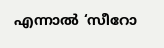എന്നാൽ ‘സീറോ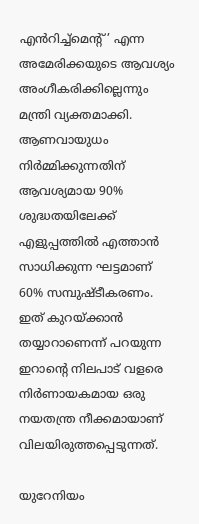എൻറിച്ച്‌മെന്റ്’ എന്ന അമേരിക്കയുടെ ആവശ്യം അംഗീകരിക്കില്ലെന്നും മന്ത്രി വ്യക്തമാക്കി. ആണവായുധം നിർമ്മിക്കുന്നതിന് ആവശ്യമായ 90% ശുദ്ധതയിലേക്ക് എളുപ്പത്തിൽ എത്താൻ സാധിക്കുന്ന ഘട്ടമാണ് 60% സമ്പുഷ്ടീകരണം. ഇത് കുറയ്ക്കാന്‍ തയ്യാറാണെന്ന് പറയുന്ന ഇറാന്റെ നിലപാട് വളരെ നിർണായകമായ ഒരു നയതന്ത്ര നീക്കമായാണ് വിലയിരുത്തപ്പെടുന്നത്.

യുറേനിയം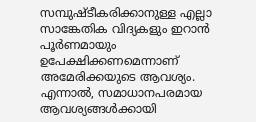സമ്പുഷ്ടീകരിക്കാനുള്ള എല്ലാ സാങ്കേതിക വിദ്യകളും ഇറാൻ പൂർണമായും ഉപേക്ഷിക്കണമെന്നാണ് അമേരിക്കയുടെ ആവശ്യം. എന്നാൽ, സമാധാനപരമായ ആവശ്യങ്ങൾക്കായി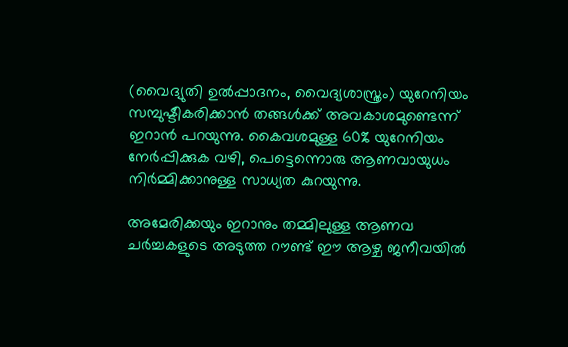(വൈദ്യുതി ഉൽപ്പാദനം, വൈദ്യശാസ്ത്രം) യുറേനിയം സമ്പുഷ്ടീകരിക്കാൻ തങ്ങൾക്ക് അവകാശമുണ്ടെന്ന് ഇറാന്‍ പറയുന്നു. കൈവശമുള്ള 60% യുറേനിയം നേർപ്പിക്കുക വഴി, പെട്ടെന്നൊരു ആണവായുധം നിർമ്മിക്കാനുള്ള സാധ്യത കുറയുന്നു.

അമേരിക്കയും ഇറാനും തമ്മിലുള്ള ആണവ ചർച്ചകളുടെ അടുത്ത റൗണ്ട് ഈ ആഴ്ച ജനീവയിൽ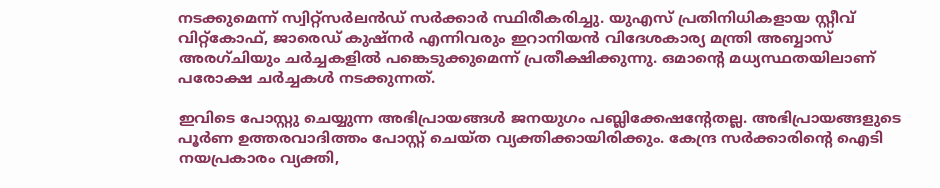നടക്കുമെന്ന് സ്വിറ്റ്സർലൻഡ് സർക്കാർ സ്ഥിരീകരിച്ചു. യുഎസ് പ്രതിനിധികളായ സ്റ്റീവ് വിറ്റ്‌കോഫ്, ജാരെഡ് കുഷ്നർ എന്നിവരും ഇറാനിയൻ വിദേശകാര്യ മന്ത്രി അബ്ബാസ് അരഗ്ചിയും ചർച്ചകളിൽ പങ്കെടുക്കുമെന്ന് പ്രതീക്ഷിക്കുന്നു. ഒമാന്റെ മധ്യസ്ഥതയിലാണ് പരോക്ഷ ചർച്ചകൾ നടക്കുന്നത്.

ഇവിടെ പോസ്റ്റു ചെയ്യുന്ന അഭിപ്രായങ്ങള്‍ ജനയുഗം പബ്ലിക്കേഷന്റേതല്ല. അഭിപ്രായങ്ങളുടെ പൂര്‍ണ ഉത്തരവാദിത്തം പോസ്റ്റ് ചെയ്ത വ്യക്തിക്കായിരിക്കും. കേന്ദ്ര സര്‍ക്കാരിന്റെ ഐടി നയപ്രകാരം വ്യക്തി,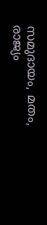സമുദായം, മതം, രാജ്യം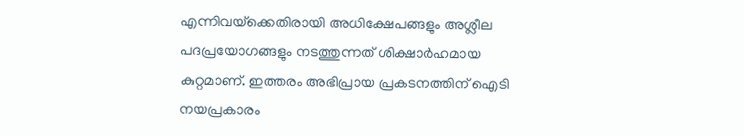എന്നിവയ്‌ക്കെതിരായി അധിക്ഷേപങ്ങളും അശ്ലീല പദപ്രയോഗങ്ങളും നടത്തുന്നത് ശിക്ഷാര്‍ഹമായ കുറ്റമാണ്. ഇത്തരം അഭിപ്രായ പ്രകടനത്തിന് ഐടി നയപ്രകാരം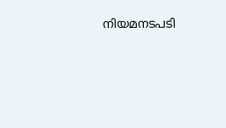നിയമനടപടി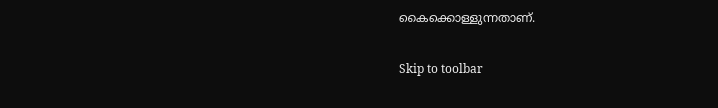കൈക്കൊള്ളുന്നതാണ്.

Skip to toolbar